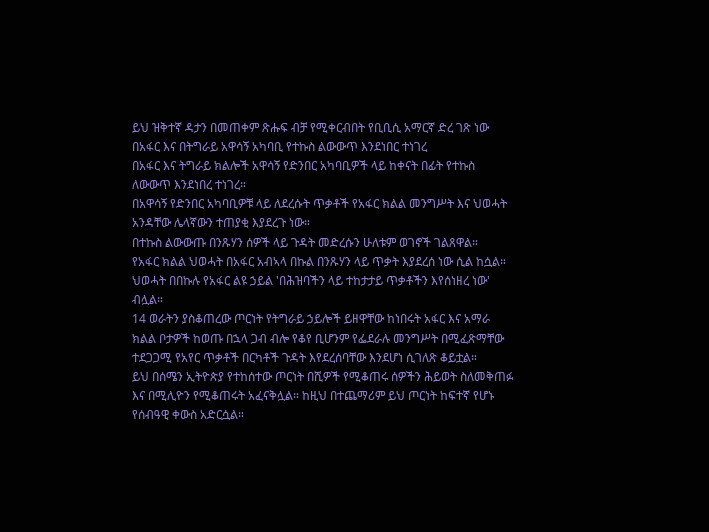ይህ ዝቅተኛ ዳታን በመጠቀም ጽሑፍ ብቻ የሚቀርብበት የቢቢሲ አማርኛ ድረ ገጽ ነው
በአፋር እና በትግራይ አዋሳኝ አካባቢ የተኩስ ልውውጥ እንደነበር ተነገረ
በአፋር እና ትግራይ ክልሎች አዋሳኝ የድንበር አካባቢዎች ላይ ከቀናት በፊት የተኩስ ለውውጥ እንደነበረ ተነገረ።
በአዋሳኝ የድንበር አካባቢዎቹ ላይ ለደረሱት ጥቃቶች የአፋር ክልል መንግሥት እና ህወሓት አንዳቸው ሌላኛውን ተጠያቂ እያደረጉ ነው።
በተኩስ ልውውጡ በንጹሃን ሰዎች ላይ ጉዳት መድረሱን ሁለቱም ወገኖች ገልጸዋል።
የአፋር ክልል ህወሓት በአፋር አብኣላ በኩል በንጹሃን ላይ ጥቃት እያደረሰ ነው ሲል ከሷል።
ህወሓት በበኩሉ የአፋር ልዩ ኃይል 'በሕዝባችን ላይ ተከታታይ ጥቃቶችን እየሰነዘረ ነው' ብሏል።
14 ወራትን ያስቆጠረው ጦርነት የትግራይ ኃይሎች ይዘዋቸው ከነበሩት አፋር እና አማራ ክልል ቦታዎች ከወጡ በኋላ ጋብ ብሎ የቆየ ቢሆንም የፌደራሉ መንግሥት በሚፈጽማቸው ተደጋጋሚ የአየር ጥቃቶች በርካቶች ጉዳት እየደረሰባቸው እንደሆነ ሲገለጽ ቆይቷል።
ይህ በሰሜን ኢትዮጵያ የተከሰተው ጦርነት በሺዎች የሚቆጠሩ ሰዎችን ሕይወት ስለመቅጠፉ እና በሚሊዮን የሚቆጠሩት አፈናቅሏል። ከዚህ በተጨማሪም ይህ ጦርነት ከፍተኛ የሆኑ የሰብዓዊ ቀውስ አድርሷል።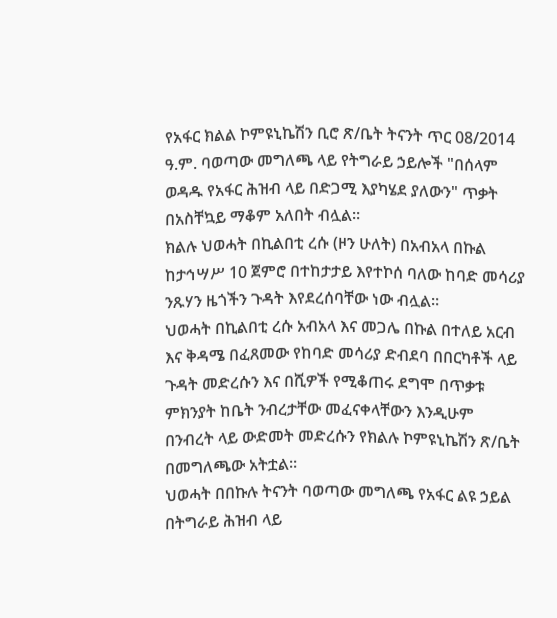የአፋር ክልል ኮምዩኒኬሽን ቢሮ ጽ/ቤት ትናንት ጥር 08/2014 ዓ.ም. ባወጣው መግለጫ ላይ የትግራይ ኃይሎች "በሰላም ወዳዱ የአፋር ሕዝብ ላይ በድጋሚ እያካሄደ ያለውን" ጥቃት በአስቸኳይ ማቆም አለበት ብሏል።
ክልሉ ህወሓት በኪልበቲ ረሱ (ዞን ሁለት) በአብአላ በኩል ከታኅሣሥ 10 ጀምሮ በተከታታይ እየተኮሰ ባለው ከባድ መሳሪያ ንጹሃን ዜጎችን ጉዳት እየደረሰባቸው ነው ብሏል።
ህወሓት በኪልበቲ ረሱ አብአላ እና መጋሌ በኩል በተለይ አርብ እና ቅዳሜ በፈጸመው የከባድ መሳሪያ ድብደባ በበርካቶች ላይ ጉዳት መድረሱን እና በሺዎች የሚቆጠሩ ደግሞ በጥቃቱ ምክንያት ከቤት ንብረታቸው መፈናቀላቸውን እንዲሁም በንብረት ላይ ውድመት መድረሱን የክልሉ ኮምዩኒኬሽን ጽ/ቤት በመግለጫው አትቷል።
ህወሓት በበኩሉ ትናንት ባወጣው መግለጫ የአፋር ልዩ ኃይል በትግራይ ሕዝብ ላይ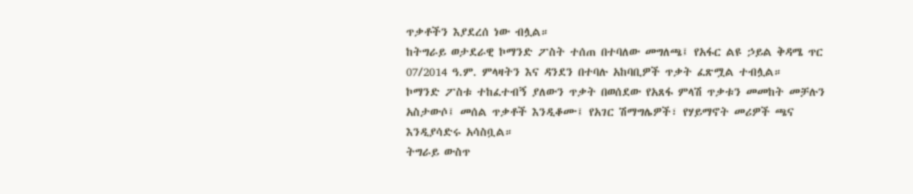ጥቃቶችን እያደረሰ ነው ብሏል።
ከትግራይ ወታደራዊ ኮማንድ ፖስት ተሰጠ በተባለው መግለጫ፤ የአፋር ልዩ ኃይል ቅዳሜ ጥር 07/2014 ዓ.ም. ምላዛትን እና ዳንደን በተባሉ አከባቢዎች ጥቃት ፈጽሟል ተብሏል።
ኮማንድ ፖስቱ ተከፈተብኝ ያለውን ጥቃት በወሰደው የአጸፋ ምላሽ ጥቃቱን መመከት መቻሉን አስታውሶ፤ መሰል ጥቃቶች እንዲቆሙ፤ የአገር ሽማግሌዎች፣ የሃይማኖት መሪዎች ጫና እንዲያሳድሩ አሳስቧል።
ትግራይ ውስጥ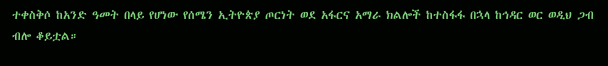ተቀስቅሶ ከአንድ ዓመት በላይ የሆነው የሰሜን ኢትዮጵያ ጦርነት ወደ አፋርና አማራ ክልሎች ከተስፋፋ በኋላ ከኅዳር ወር ወዲህ ጋብ ብሎ ቆይቷል።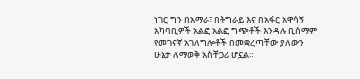ነገር ግን በአማራ፣ በትግራይ እና በአፋር አዋሳኝ አካባቢዎች አልፎ አልፎ ግጭቶች እንዳሉ ቢሰማም የመገናኛ አገለግሎቶች በመቋረጣቸው ያለውን ሁኔታ ለማወቅ አስቸጋሪ ሆኗል።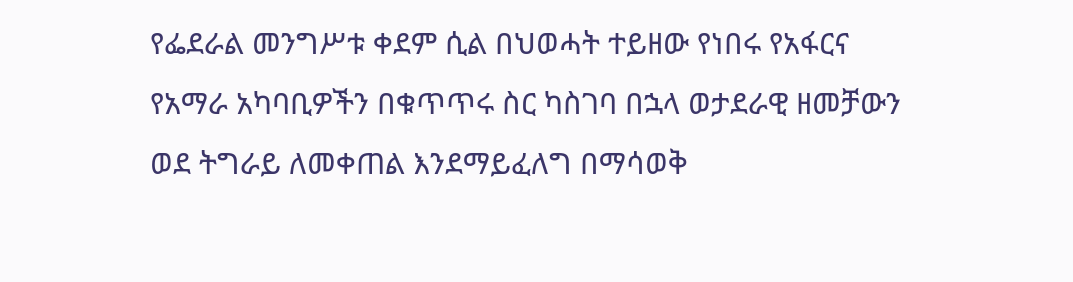የፌደራል መንግሥቱ ቀደም ሲል በህወሓት ተይዘው የነበሩ የአፋርና የአማራ አካባቢዎችን በቁጥጥሩ ስር ካስገባ በኋላ ወታደራዊ ዘመቻውን ወደ ትግራይ ለመቀጠል እንደማይፈለግ በማሳወቅ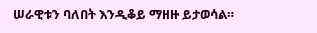ሠራዊቱን ባለበት እንዲቆይ ማዘዙ ይታወሳል።